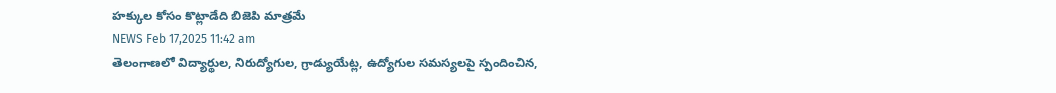హక్కుల కోసం కొట్లాడేది బిజెపి మాత్రమే
NEWS Feb 17,2025 11:42 am
తెలంగాణలో విద్యార్థుల, నిరుద్యోగుల, గ్రాడ్యుయేట్ల, ఉద్యోగుల సమస్యలపై స్పందించిన,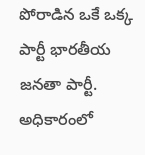పోరాడిన ఒకే ఒక్క పార్టీ భారతీయ జనతా పార్టీ. అధికారంలో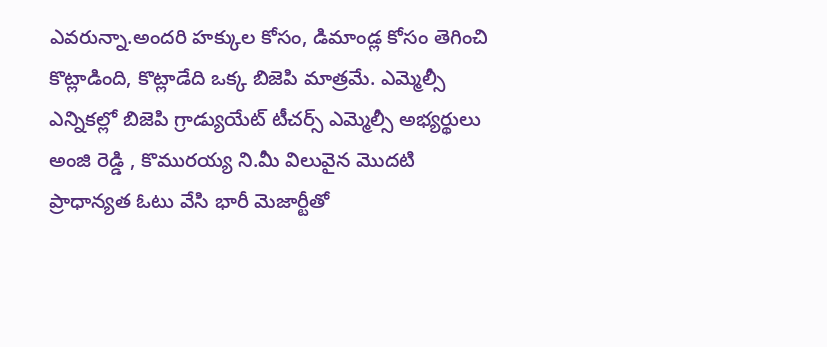ఎవరున్నా.అందరి హక్కుల కోసం, డిమాండ్ల కోసం తెగించి కొట్లాడింది, కొట్లాడేది ఒక్క బిజెపి మాత్రమే. ఎమ్మెల్సీ ఎన్నికల్లో బిజెపి గ్రాడ్యుయేట్ టీచర్స్ ఎమ్మెల్సీ అభ్యర్థులు అంజి రెడ్డి , కొమురయ్య ని.మీ విలువైన మొదటి ప్రాధాన్యత ఓటు వేసి భారీ మెజార్టీతో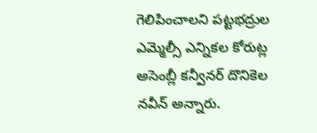గెలిపించాలని పట్టభద్రుల ఎమ్మెల్సీ ఎన్నికల కోరుట్ల అసెంబ్లీ కన్వీనర్ దొనికెల నవీన్ అన్నారు.